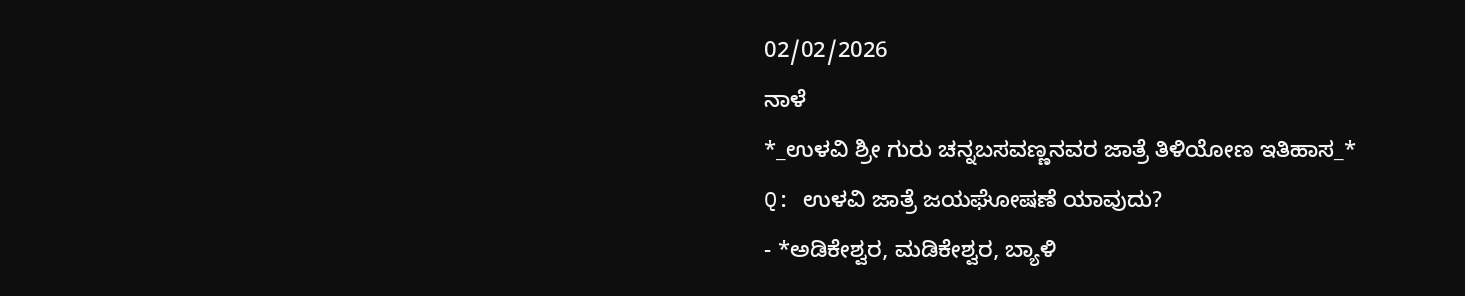02/02/2026
ನಾಳೆ
*_ಉಳವಿ ಶ್ರೀ ಗುರು ಚನ್ನಬಸವಣ್ಣನವರ ಜಾತ್ರೆ ತಿಳಿಯೋಣ ಇತಿಹಾಸ_*
Q: ಉಳವಿ ಜಾತ್ರೆ ಜಯಘೋಷಣೆ ಯಾವುದು?
- *ಅಡಿಕೇಶ್ವರ, ಮಡಿಕೇಶ್ವರ, ಬ್ಯಾಳಿ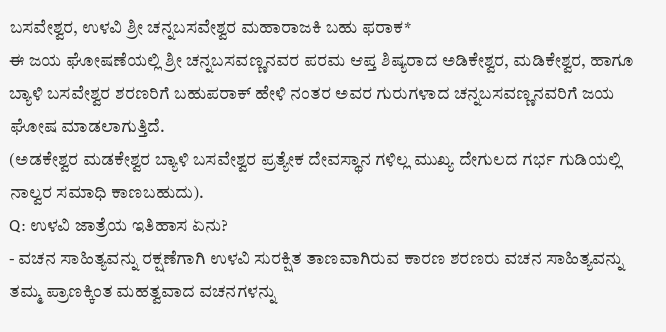ಬಸವೇಶ್ವರ, ಉಳವಿ ಶ್ರೀ ಚನ್ನಬಸವೇಶ್ವರ ಮಹಾರಾಜಕಿ ಬಹು ಫರಾಕ*
ಈ ಜಯ ಘೋಷಣೆಯಲ್ಲಿ ಶ್ರೀ ಚನ್ನಬಸವಣ್ಣನವರ ಪರಮ ಆಪ್ತ ಶಿಷ್ಯರಾದ ಅಡಿಕೇಶ್ವರ, ಮಡಿಕೇಶ್ವರ, ಹಾಗೂ ಬ್ಯಾಳಿ ಬಸವೇಶ್ವರ ಶರಣರಿಗೆ ಬಹುಪರಾಕ್ ಹೇಳಿ ನಂತರ ಅವರ ಗುರುಗಳಾದ ಚನ್ನಬಸವಣ್ಣನವರಿಗೆ ಜಯ ಘೋಷ ಮಾಡಲಾಗುತ್ತಿದೆ.
(ಅಡಕೇಶ್ವರ ಮಡಕೇಶ್ವರ ಬ್ಯಾಳಿ ಬಸವೇಶ್ವರ ಪ್ರತ್ಯೇಕ ದೇವಸ್ಥಾನ ಗಳಿಲ್ಲ ಮುಖ್ಯ ದೇಗುಲದ ಗರ್ಭ ಗುಡಿಯಲ್ಲಿ ನಾಲ್ವರ ಸಮಾಧಿ ಕಾಣಬಹುದು).
Q: ಉಳವಿ ಜಾತ್ರೆಯ ಇತಿಹಾಸ ಏನು?
- ವಚನ ಸಾಹಿತ್ಯವನ್ನು ರಕ್ಷಣೆಗಾಗಿ ಉಳವಿ ಸುರಕ್ಷಿತ ತಾಣವಾಗಿರುವ ಕಾರಣ ಶರಣರು ವಚನ ಸಾಹಿತ್ಯವನ್ನು ತಮ್ಮ ಪ್ರಾಣಕ್ಕಿಂತ ಮಹತ್ವವಾದ ವಚನಗಳನ್ನು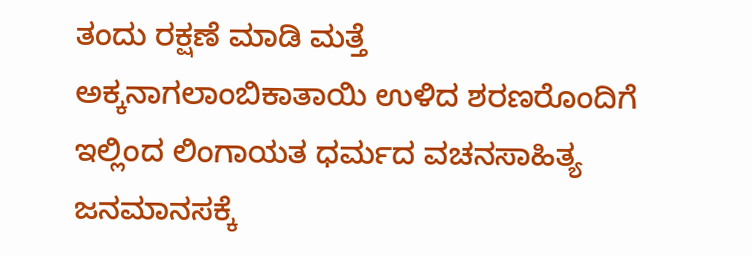ತಂದು ರಕ್ಷಣೆ ಮಾಡಿ ಮತ್ತೆ ಅಕ್ಕನಾಗಲಾಂಬಿಕಾತಾಯಿ ಉಳಿದ ಶರಣರೊಂದಿಗೆ ಇಲ್ಲಿಂದ ಲಿಂಗಾಯತ ಧರ್ಮದ ವಚನಸಾಹಿತ್ಯ ಜನಮಾನಸಕ್ಕೆ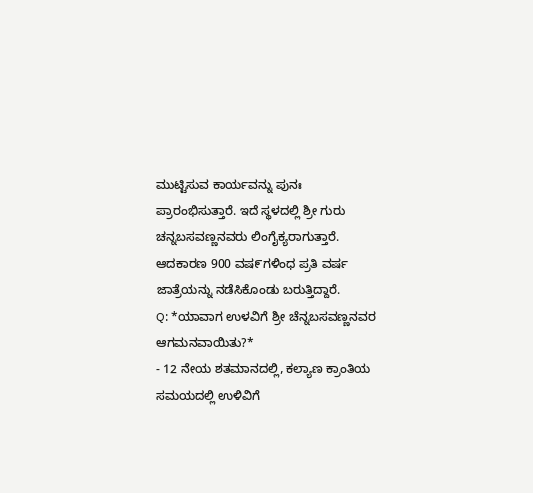ಮುಟ್ಟಿಸುವ ಕಾರ್ಯವನ್ನು ಪುನಃ ಪ್ರಾರಂಭಿಸುತ್ತಾರೆ. ಇದೆ ಸ್ಥಳದಲ್ಲಿ ಶ್ರೀ ಗುರು ಚನ್ನಬಸವಣ್ಣನವರು ಲಿಂಗೈಕ್ಯರಾಗುತ್ತಾರೆ. ಆದಕಾರಣ 900 ವಷ೯ಗಳಿಂಧ ಪ್ರತಿ ವರ್ಷ ಜಾತ್ರೆಯನ್ನು ನಡೆಸಿಕೊಂಡು ಬರುತ್ತಿದ್ದಾರೆ.
Q: *ಯಾವಾಗ ಉಳವಿಗೆ ಶ್ರೀ ಚೆನ್ನಬಸವಣ್ಣನವರ ಆಗಮನವಾಯಿತು?*
- 12 ನೇಯ ಶತಮಾನದಲ್ಲಿ, ಕಲ್ಯಾಣ ಕ್ರಾಂತಿಯ ಸಮಯದಲ್ಲಿ ಉಳಿವಿಗೆ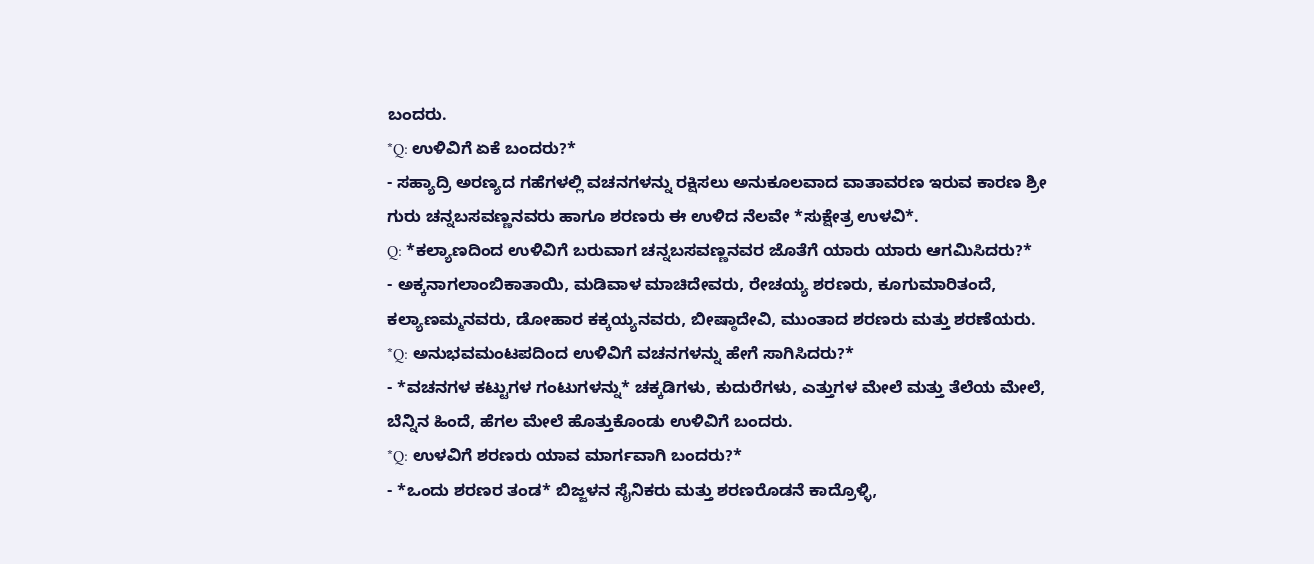ಬಂದರು.
*Q: ಉಳಿವಿಗೆ ಏಕೆ ಬಂದರು?*
- ಸಹ್ಯಾದ್ರಿ ಅರಣ್ಯದ ಗಹೆಗಳಲ್ಲಿ ವಚನಗಳನ್ನು ರಕ್ಷಿಸಲು ಅನುಕೂಲವಾದ ವಾತಾವರಣ ಇರುವ ಕಾರಣ ಶ್ರೀ ಗುರು ಚನ್ನಬಸವಣ್ಣನವರು ಹಾಗೂ ಶರಣರು ಈ ಉಳಿದ ನೆಲವೇ *ಸುಕ್ಷೇತ್ರ ಉಳವಿ*.
Q: *ಕಲ್ಯಾಣದಿಂದ ಉಳಿವಿಗೆ ಬರುವಾಗ ಚನ್ನಬಸವಣ್ಣನವರ ಜೊತೆಗೆ ಯಾರು ಯಾರು ಆಗಮಿಸಿದರು?*
- ಅಕ್ಕನಾಗಲಾಂಬಿಕಾತಾಯಿ, ಮಡಿವಾಳ ಮಾಚಿದೇವರು, ರೇಚಯ್ಯ ಶರಣರು, ಕೂಗುಮಾರಿತಂದೆ, ಕಲ್ಯಾಣಮ್ಮನವರು, ಡೋಹಾರ ಕಕ್ಕಯ್ಯನವರು, ಬೀಷ್ಠಾದೇವಿ, ಮುಂತಾದ ಶರಣರು ಮತ್ತು ಶರಣೆಯರು.
*Q: ಅನುಭವಮಂಟಪದಿಂದ ಉಳಿವಿಗೆ ವಚನಗಳನ್ನು ಹೇಗೆ ಸಾಗಿಸಿದರು?*
- *ವಚನಗಳ ಕಟ್ಟುಗಳ ಗಂಟುಗಳನ್ನು* ಚಕ್ಕಡಿಗಳು, ಕುದುರೆಗಳು, ಎತ್ತುಗಳ ಮೇಲೆ ಮತ್ತು ತೆಲೆಯ ಮೇಲೆ, ಬೆನ್ನಿನ ಹಿಂದೆ, ಹೆಗಲ ಮೇಲೆ ಹೊತ್ತುಕೊಂಡು ಉಳಿವಿಗೆ ಬಂದರು.
*Q: ಉಳವಿಗೆ ಶರಣರು ಯಾವ ಮಾರ್ಗವಾಗಿ ಬಂದರು?*
- *ಒಂದು ಶರಣರ ತಂಡ* ಬಿಜ್ಜಳನ ಸೈನಿಕರು ಮತ್ತು ಶರಣರೊಡನೆ ಕಾದ್ರೊಳ್ಳಿ,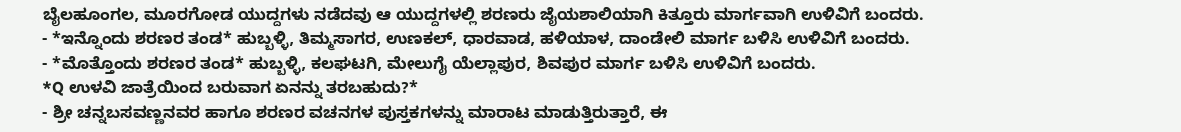ಬೈಲಹೂಂಗಲ, ಮೂರಗೋಡ ಯುದ್ದಗಳು ನಡೆದವು ಆ ಯುದ್ದಗಳಲ್ಲಿ ಶರಣರು ಜೈಯಶಾಲಿಯಾಗಿ ಕಿತ್ತೂರು ಮಾರ್ಗವಾಗಿ ಉಳಿವಿಗೆ ಬಂದರು.
- *ಇನ್ನೊಂದು ಶರಣರ ತಂಡ* ಹುಬ್ಬಳ್ಳಿ, ತಿಮ್ಮಸಾಗರ, ಉಣಕಲ್, ಧಾರವಾಡ, ಹಳಿಯಾಳ, ದಾಂಡೇಲಿ ಮಾರ್ಗ ಬಳಿಸಿ ಉಳಿವಿಗೆ ಬಂದರು.
- *ಮೊತ್ತೊಂದು ಶರಣರ ತಂಡ* ಹುಬ್ಬಳ್ಳಿ, ಕಲಘಟಗಿ, ಮೇಲುಗೈ ಯೆಲ್ಲಾಪುರ, ಶಿವಪುರ ಮಾರ್ಗ ಬಳಿಸಿ ಉಳಿವಿಗೆ ಬಂದರು.
*Q ಉಳವಿ ಜಾತ್ರೆಯಿಂದ ಬರುವಾಗ ಏನನ್ನು ತರಬಹುದು?*
- ಶ್ರೀ ಚನ್ನಬಸವಣ್ಣನವರ ಹಾಗೂ ಶರಣರ ವಚನಗಳ ಪುಸ್ತಕಗಳನ್ನು ಮಾರಾಟ ಮಾಡುತ್ತಿರುತ್ತಾರೆ, ಈ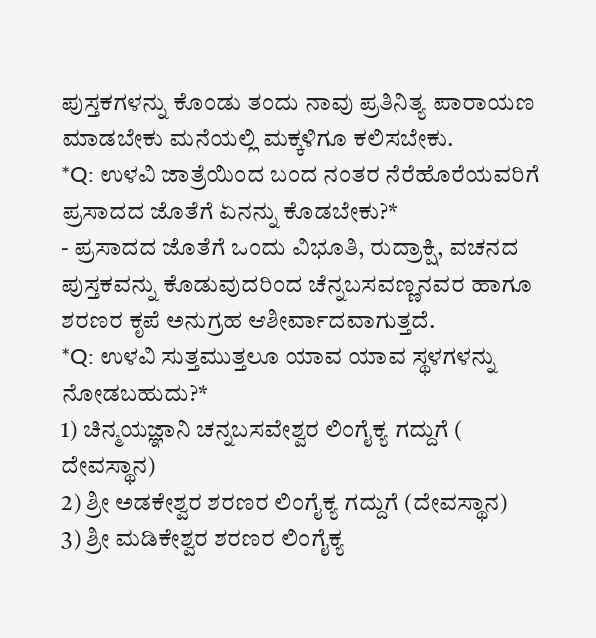ಪುಸ್ತಕಗಳನ್ನು ಕೊಂಡು ತಂದು ನಾವು ಪ್ರತಿನಿತ್ಯ ಪಾರಾಯಣ ಮಾಡಬೇಕು ಮನೆಯಲ್ಲಿ ಮಕ್ಕಳಿಗೂ ಕಲಿಸಬೇಕು.
*Q: ಉಳವಿ ಜಾತ್ರೆಯಿಂದ ಬಂದ ನಂತರ ನೆರೆಹೊರೆಯವರಿಗೆ ಪ್ರಸಾದದ ಜೊತೆಗೆ ಏನನ್ನು ಕೊಡಬೇಕು?*
- ಪ್ರಸಾದದ ಜೊತೆಗೆ ಒಂದು ವಿಭೂತಿ, ರುದ್ರಾಕ್ಷಿ, ವಚನದ ಪುಸ್ತಕವನ್ನು ಕೊಡುವುದರಿಂದ ಚೆನ್ನಬಸವಣ್ಣನವರ ಹಾಗೂ ಶರಣರ ಕೃಪೆ ಅನುಗ್ರಹ ಆಶೀರ್ವಾದವಾಗುತ್ತದೆ.
*Q: ಉಳವಿ ಸುತ್ತಮುತ್ತಲೂ ಯಾವ ಯಾವ ಸ್ಥಳಗಳನ್ನು ನೋಡಬಹುದು?*
1) ಚಿನ್ಮಯಜ್ಞಾನಿ ಚನ್ನಬಸವೇಶ್ವರ ಲಿಂಗೈಕ್ಯ ಗದ್ದುಗೆ ( ದೇವಸ್ಥಾನ)
2) ಶ್ರೀ ಅಡಕೇಶ್ವರ ಶರಣರ ಲಿಂಗೈಕ್ಯ ಗದ್ದುಗೆ (ದೇವಸ್ಥಾನ)
3) ಶ್ರೀ ಮಡಿಕೇಶ್ವರ ಶರಣರ ಲಿಂಗೈಕ್ಯ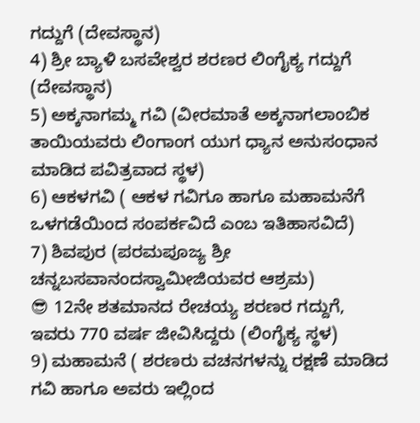ಗದ್ದುಗೆ (ದೇವಸ್ಥಾನ)
4) ಶ್ರೀ ಬ್ಯಾಳಿ ಬಸವೇಶ್ವರ ಶರಣರ ಲಿಂಗೈಕ್ಯ ಗದ್ದುಗೆ (ದೇವಸ್ಥಾನ)
5) ಅಕ್ಕನಾಗಮ್ಮ ಗವಿ (ವೀರಮಾತೆ ಅಕ್ಕನಾಗಲಾಂಬಿಕ ತಾಯಿಯವರು ಲಿಂಗಾಂಗ ಯುಗ ಧ್ಯಾನ ಅನುಸಂಧಾನ ಮಾಡಿದ ಪವಿತ್ರವಾದ ಸ್ಥಳ)
6) ಆಕಳಗವಿ ( ಆಕಳ ಗವಿಗೂ ಹಾಗೂ ಮಹಾಮನೆಗೆ ಒಳಗಡೆಯಿಂದ ಸಂಪರ್ಕವಿದೆ ಎಂಬ ಇತಿಹಾಸವಿದೆ)
7) ಶಿವಪುರ (ಪರಮಪೂಜ್ಯ ಶ್ರೀ ಚನ್ನಬಸವಾನಂದಸ್ವಾಮೀಜಿಯವರ ಆಶ್ರಮ)
😎 12ನೇ ಶತಮಾನದ ರೇಚಯ್ಯ ಶರಣರ ಗದ್ದುಗೆ, ಇವರು 770 ವರ್ಷ ಜೀವಿಸಿದ್ದರು (ಲಿಂಗೈಕ್ಯ ಸ್ಥಳ)
9) ಮಹಾಮನೆ ( ಶರಣರು ವಚನಗಳನ್ನು ರಕ್ಷಣೆ ಮಾಡಿದ ಗವಿ ಹಾಗೂ ಅವರು ಇಲ್ಲಿಂದ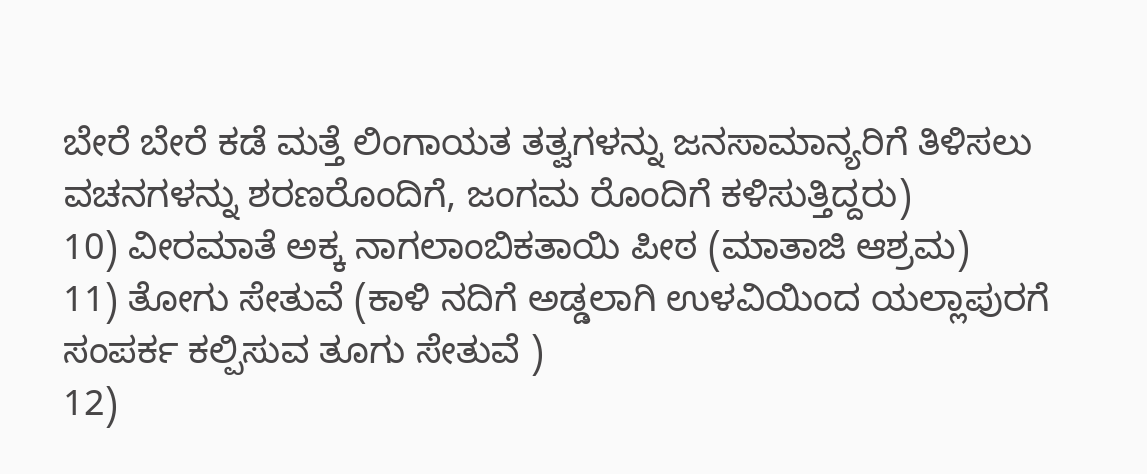ಬೇರೆ ಬೇರೆ ಕಡೆ ಮತ್ತೆ ಲಿಂಗಾಯತ ತತ್ವಗಳನ್ನು ಜನಸಾಮಾನ್ಯರಿಗೆ ತಿಳಿಸಲು ವಚನಗಳನ್ನು ಶರಣರೊಂದಿಗೆ, ಜಂಗಮ ರೊಂದಿಗೆ ಕಳಿಸುತ್ತಿದ್ದರು)
10) ವೀರಮಾತೆ ಅಕ್ಕ ನಾಗಲಾಂಬಿಕತಾಯಿ ಪೀಠ (ಮಾತಾಜಿ ಆಶ್ರಮ)
11) ತೋಗು ಸೇತುವೆ (ಕಾಳಿ ನದಿಗೆ ಅಡ್ಡಲಾಗಿ ಉಳವಿಯಿಂದ ಯಲ್ಲಾಪುರಗೆ ಸಂಪರ್ಕ ಕಲ್ಪಿಸುವ ತೂಗು ಸೇತುವೆ )
12)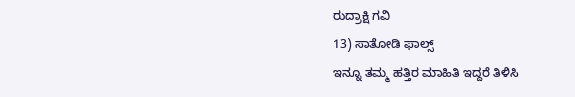ರುದ್ರಾಕ್ಷಿ ಗವಿ
13) ಸಾತೋಡಿ ಫಾಲ್ಸ್
ಇನ್ನೂ ತಮ್ಮ ಹತ್ತಿರ ಮಾಹಿತಿ ಇದ್ದರೆ ತಿಳಿಸಿ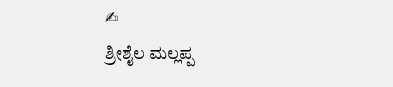✍
ಶ್ರೀಶೈಲ ಮಲ್ಲಪ್ಪ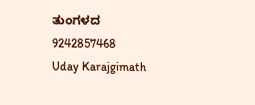ತುಂಗಳದ
9242857468
Uday Karajgimath